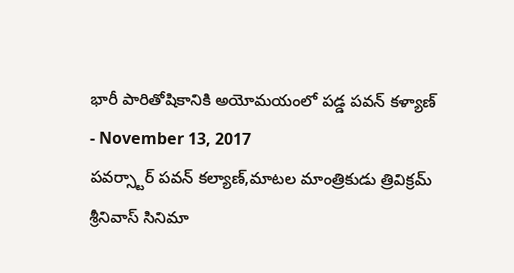భారీ పారితోషికానికి అయోమయంలో పడ్డ పవన్ కళ్యాణ్
- November 13, 2017
పవర్స్టార్ పవన్ కల్యాణ్,మాటల మాంత్రికుడు త్రివిక్రమ్ శ్రీనివాస్ సినిమా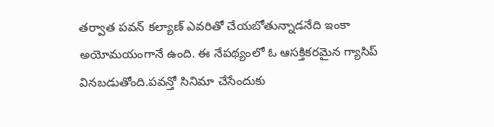తర్వాత పవన్ కల్యాణ్ ఎవరితో చేయబోతున్నాడనేది ఇంకా అయోమయంగానే ఉంది. ఈ నేపథ్యంలో ఓ ఆసక్తికరమైన గ్యాసిప్ వినబడుతోంది.పవన్తో సినిమా చేసేందుకు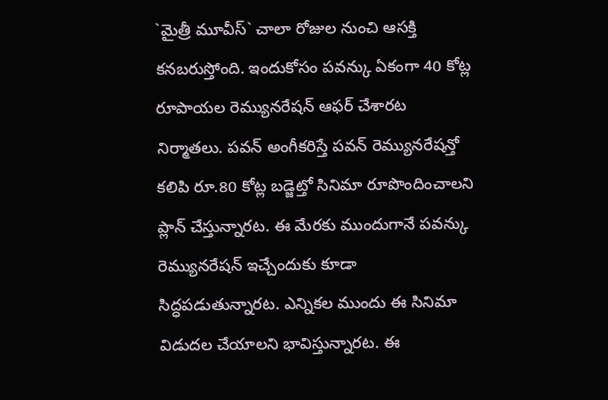`మైత్రీ మూవీస్` చాలా రోజుల నుంచి ఆసక్తి కనబరుస్తోంది. ఇందుకోసం పవన్కు ఏకంగా 40 కోట్ల రూపాయల రెమ్యునరేషన్ ఆఫర్ చేశారట నిర్మాతలు. పవన్ అంగీకరిస్తే పవన్ రెమ్యునరేషన్తో కలిపి రూ.80 కోట్ల బడ్జెట్తో సినిమా రూపొందించాలని ప్లాన్ చేస్తున్నారట. ఈ మేరకు ముందుగానే పవన్కు రెమ్యునరేషన్ ఇచ్చేందుకు కూడా సిద్ధపడుతున్నారట. ఎన్నికల ముందు ఈ సినిమా విడుదల చేయాలని భావిస్తున్నారట. ఈ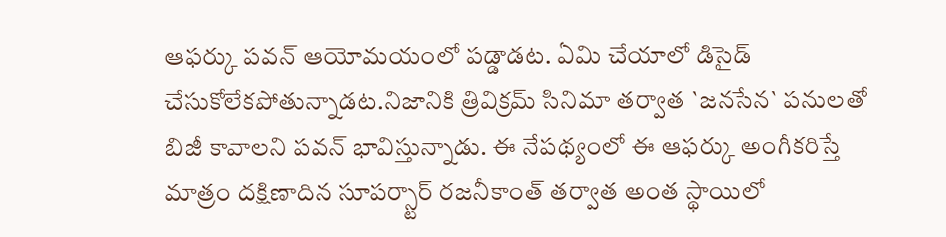ఆఫర్కు పవన్ ఆయోమయంలో పడ్డాడట. ఏమి చేయాలో డిసైడ్ చేసుకోలేకపోతున్నాడట.నిజానికి త్రివిక్రమ్ సినిమా తర్వాత `జనసేన` పనులతో బిజీ కావాలని పవన్ భావిస్తున్నాడు. ఈ నేపథ్యంలో ఈ ఆఫర్కు అంగీకరిస్తే మాత్రం దక్షిణాదిన సూపర్స్టార్ రజనీకాంత్ తర్వాత అంత స్థాయిలో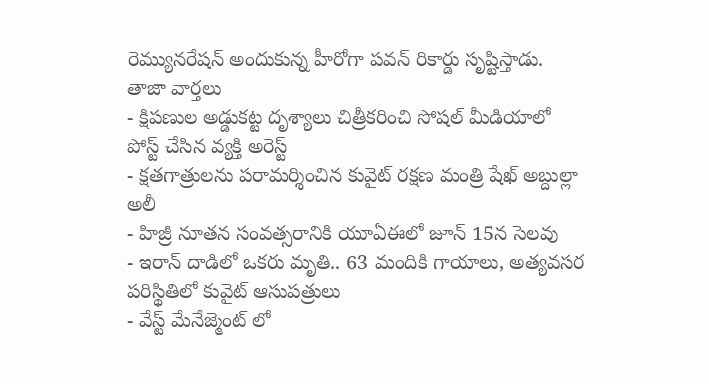రెమ్యునరేషన్ అందుకున్న హీరోగా పవన్ రికార్డు సృష్టిస్తాడు.
తాజా వార్తలు
- క్షిపణుల అడ్డుకట్ట దృశ్యాలు చిత్రీకరించి సోషల్ మీడియాలో పోస్ట్ చేసిన వ్యక్తి అరెస్ట్
- క్షతగాత్రులను పరామర్శించిన కువైట్ రక్షణ మంత్రి షేఖ్ అబ్దుల్లా అలీ
- హిజ్రీ నూతన సంవత్సరానికి యూఏఈలో జూన్ 15న సెలవు
- ఇరాన్ దాడిలో ఒకరు మృతి.. 63 మందికి గాయాలు, అత్యవసర పరిస్థితిలో కువైట్ ఆసుపత్రులు
- వేస్ట్ మేనేజ్మెంట్ లో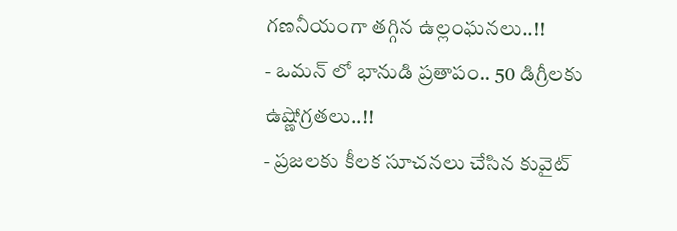గణనీయంగా తగ్గిన ఉల్లంఘనలు..!!
- ఒమన్ లో భానుడి ప్రతాపం.. 50 డిగ్రీలకు ఉష్ణోగ్రతలు..!!
- ప్రజలకు కీలక సూచనలు చేసిన కువైట్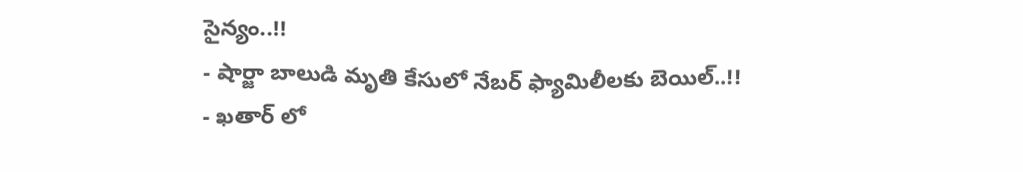సైన్యం..!!
- షార్జా బాలుడి మృతి కేసులో నేబర్ ఫ్యామిలీలకు బెయిల్..!!
- ఖతార్ లో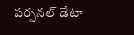పర్సనల్ డేటా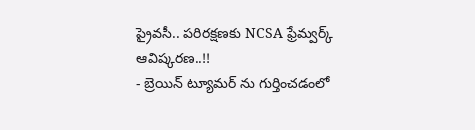ప్రైవసీ.. పరిరక్షణకు NCSA ఫ్రేమ్వర్క్ ఆవిష్కరణ..!!
- బ్రెయిన్ ట్యూమర్ ను గుర్తించడంలో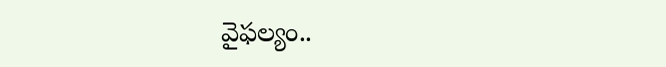వైఫల్యం..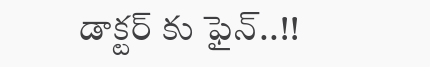డాక్టర్ కు ఫైన్..!!